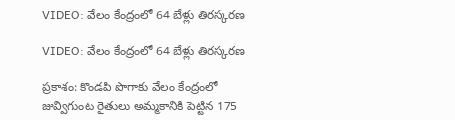VIDEO: వేలం కేంద్రంలో 64 బేళ్లు తిరస్కరణ

VIDEO: వేలం కేంద్రంలో 64 బేళ్లు తిరస్కరణ

ప్రకాశం: కొండపి పొగాకు వేలం కేంద్రంలో జువ్విగుంట రైతులు అమ్మకానికి పెట్టిన 175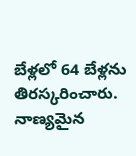బేళ్లలో 64 బేళ్లను తిరస్కరించారు. నాణ్యమైన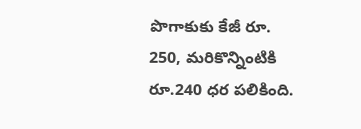పొగాకుకు కేజీ రూ. 250, మరికొన్నింటికి రూ.240 ధర పలికింది.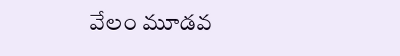వేలం మూడవ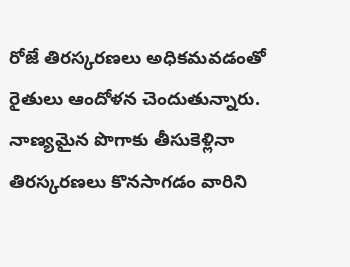రోజే తిరస్కరణలు అధికమవడంతో రైతులు ఆందోళన చెందుతున్నారు. నాణ్యమైన పొగాకు తీసుకెళ్లినా తిరస్కరణలు కొనసాగడం వారిని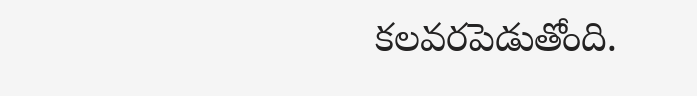కలవరపెడుతోంది.